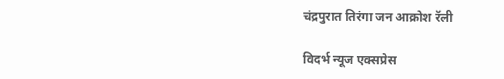चंद्रपुरात तिरंगा जन आक्रोश रॅली

विदर्भ न्यूज एक्सप्रेस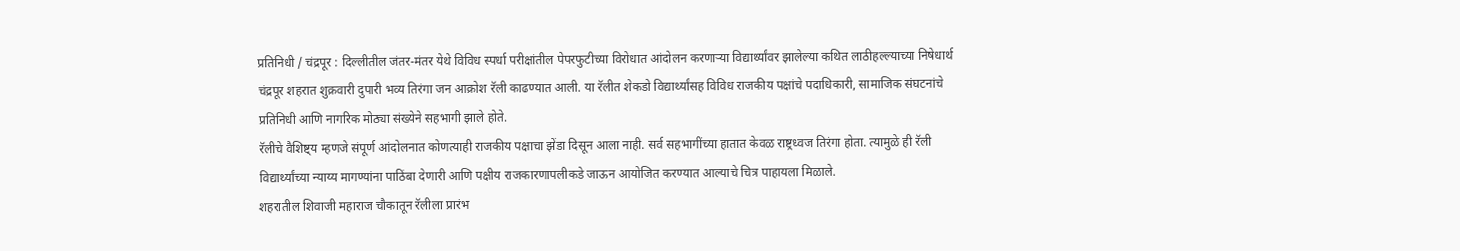प्रतिनिधी / चंद्रपूर : दिल्लीतील जंतर-मंतर येथे विविध स्पर्धा परीक्षांतील पेपरफुटीच्या विरोधात आंदोलन करणाऱ्या विद्यार्थ्यांवर झालेल्या कथित लाठीहल्ल्याच्या निषेधार्थ चंद्रपूर शहरात शुक्रवारी दुपारी भव्य तिरंगा जन आक्रोश रॅली काढण्यात आली. या रॅलीत शेकडो विद्यार्थ्यांसह विविध राजकीय पक्षांचे पदाधिकारी, सामाजिक संघटनांचे प्रतिनिधी आणि नागरिक मोठ्या संख्येने सहभागी झाले होते.
रॅलीचे वैशिष्ट्य म्हणजे संपूर्ण आंदोलनात कोणत्याही राजकीय पक्षाचा झेंडा दिसून आला नाही. सर्व सहभागींच्या हातात केवळ राष्ट्रध्वज तिरंगा होता. त्यामुळे ही रॅली विद्यार्थ्यांच्या न्याय्य मागण्यांना पाठिंबा देणारी आणि पक्षीय राजकारणापलीकडे जाऊन आयोजित करण्यात आल्याचे चित्र पाहायला मिळाले.
शहरातील शिवाजी महाराज चौकातून रॅलीला प्रारंभ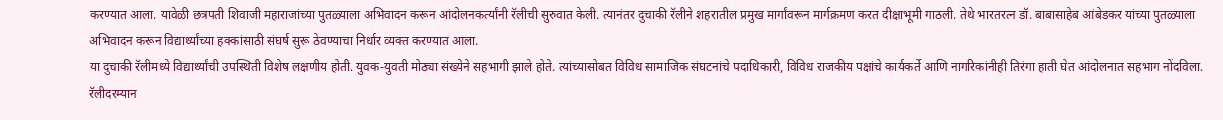करण्यात आला. यावेळी छत्रपती शिवाजी महाराजांच्या पुतळ्याला अभिवादन करून आंदोलनकर्त्यांनी रॅलीची सुरुवात केली. त्यानंतर दुचाकी रॅलीने शहरातील प्रमुख मार्गांवरून मार्गक्रमण करत दीक्षाभूमी गाठली. तेथे भारतरत्न डॉ. बाबासाहेब आंबेडकर यांच्या पुतळ्याला अभिवादन करून विद्यार्थ्यांच्या हक्कांसाठी संघर्ष सुरू ठेवण्याचा निर्धार व्यक्त करण्यात आला.
या दुचाकी रॅलीमध्ये विद्यार्थ्यांची उपस्थिती विशेष लक्षणीय होती. युवक-युवती मोठ्या संख्येने सहभागी झाले होते. त्यांच्यासोबत विविध सामाजिक संघटनांचे पदाधिकारी, विविध राजकीय पक्षांचे कार्यकर्ते आणि नागरिकांनीही तिरंगा हाती घेत आंदोलनात सहभाग नोंदविला.
रॅलीदरम्यान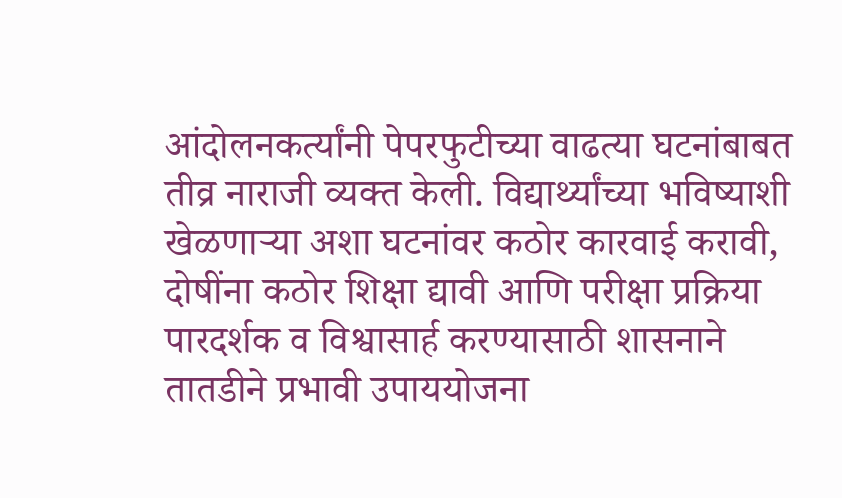आंदोलनकर्त्यांनी पेपरफुटीच्या वाढत्या घटनांबाबत तीव्र नाराजी व्यक्त केली. विद्यार्थ्यांच्या भविष्याशी खेळणाऱ्या अशा घटनांवर कठोर कारवाई करावी, दोषींना कठोर शिक्षा द्यावी आणि परीक्षा प्रक्रिया पारदर्शक व विश्वासार्ह करण्यासाठी शासनाने तातडीने प्रभावी उपाययोजना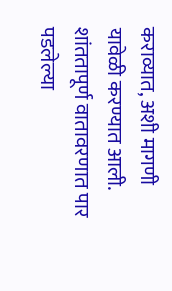कराव्यात, अशी मागणी यावेळी करण्यात आली. शांततापूर्ण वातावरणात पार पडलेल्या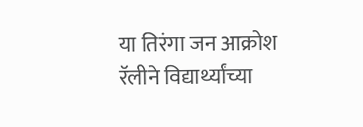या तिरंगा जन आक्रोश रॅलीने विद्यार्थ्यांच्या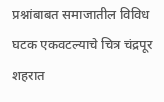प्रश्नांबाबत समाजातील विविध घटक एकवटल्याचे चित्र चंद्रपूर शहरात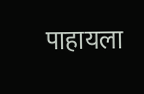पाहायला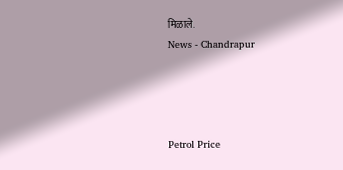मिळाले.
News - Chandrapur




Petrol Price